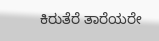ಕಿರುತೆರೆ ತಾರೆಯರೇ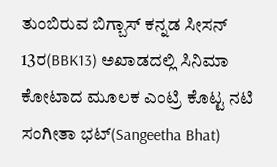ತುಂಬಿರುವ ಬಿಗ್ಬಾಸ್ ಕನ್ನಡ ಸೀಸನ್ 13ರ(BBK13) ಅಖಾಡದಲ್ಲಿ ಸಿನಿಮಾ ಕೋಟಾದ ಮೂಲಕ ಎಂಟ್ರಿ ಕೊಟ್ಟ ನಟಿ ಸಂಗೀತಾ ಭಟ್(Sangeetha Bhat)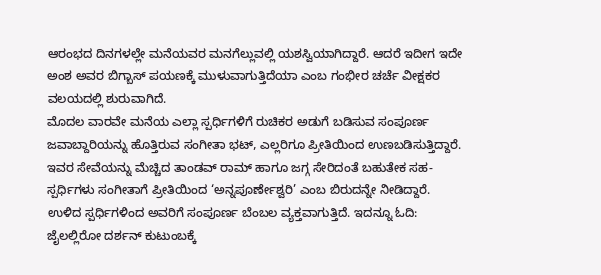ಆರಂಭದ ದಿನಗಳಲ್ಲೇ ಮನೆಯವರ ಮನಗೆಲ್ಲುವಲ್ಲಿ ಯಶಸ್ವಿಯಾಗಿದ್ದಾರೆ. ಆದರೆ ಇದೀಗ ಇದೇ ಅಂಶ ಅವರ ಬಿಗ್ಬಾಸ್ ಪಯಣಕ್ಕೆ ಮುಳುವಾಗುತ್ತಿದೆಯಾ ಎಂಬ ಗಂಭೀರ ಚರ್ಚೆ ವೀಕ್ಷಕರ ವಲಯದಲ್ಲಿ ಶುರುವಾಗಿದೆ.
ಮೊದಲ ವಾರವೇ ಮನೆಯ ಎಲ್ಲಾ ಸ್ಪರ್ಧಿಗಳಿಗೆ ರುಚಿಕರ ಅಡುಗೆ ಬಡಿಸುವ ಸಂಪೂರ್ಣ ಜವಾಬ್ದಾರಿಯನ್ನು ಹೊತ್ತಿರುವ ಸಂಗೀತಾ ಭಟ್, ಎಲ್ಲರಿಗೂ ಪ್ರೀತಿಯಿಂದ ಉಣಬಡಿಸುತ್ತಿದ್ದಾರೆ. ಇವರ ಸೇವೆಯನ್ನು ಮೆಚ್ಚಿದ ತಾಂಡವ್ ರಾಮ್ ಹಾಗೂ ಜಗ್ಗ ಸೇರಿದಂತೆ ಬಹುತೇಕ ಸಹ-ಸ್ಪರ್ಧಿಗಳು ಸಂಗೀತಾಗೆ ಪ್ರೀತಿಯಿಂದ ‘ಅನ್ನಪೂರ್ಣೇಶ್ವರಿ’ ಎಂಬ ಬಿರುದನ್ನೇ ನೀಡಿದ್ದಾರೆ. ಉಳಿದ ಸ್ಪರ್ಧಿಗಳಿಂದ ಅವರಿಗೆ ಸಂಪೂರ್ಣ ಬೆಂಬಲ ವ್ಯಕ್ತವಾಗುತ್ತಿದೆ. ಇದನ್ನೂ ಓದಿ: ಜೈಲಲ್ಲಿರೋ ದರ್ಶನ್ ಕುಟುಂಬಕ್ಕೆ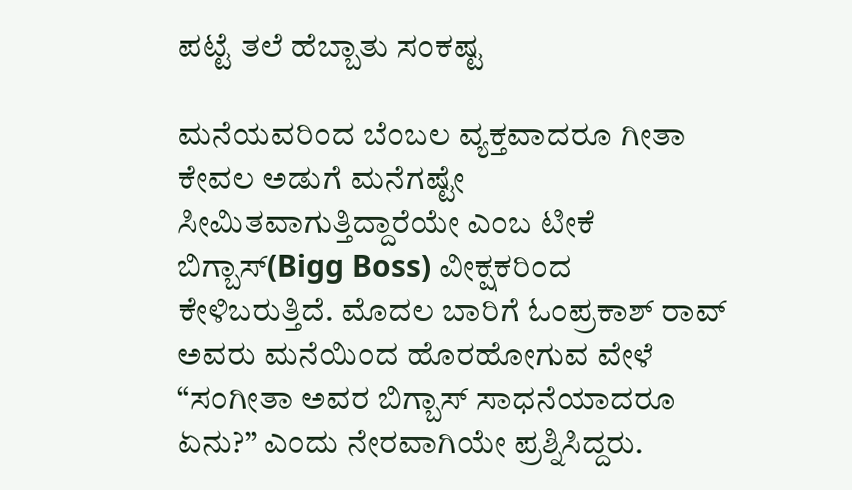ಪಟ್ಟೆ ತಲೆ ಹೆಬ್ಬಾತು ಸಂಕಷ್ಟ

ಮನೆಯವರಿಂದ ಬೆಂಬಲ ವ್ಯಕ್ತವಾದರೂ ಗೀತಾ ಕೇವಲ ಅಡುಗೆ ಮನೆಗಷ್ಟೇ ಸೀಮಿತವಾಗುತ್ತಿದ್ದಾರೆಯೇ ಎಂಬ ಟೀಕೆ ಬಿಗ್ಬಾಸ್(Bigg Boss) ವೀಕ್ಷಕರಿಂದ ಕೇಳಿಬರುತ್ತಿದೆ. ಮೊದಲ ಬಾರಿಗೆ ಓಂಪ್ರಕಾಶ್ ರಾವ್ ಅವರು ಮನೆಯಿಂದ ಹೊರಹೋಗುವ ವೇಳೆ “ಸಂಗೀತಾ ಅವರ ಬಿಗ್ಬಾಸ್ ಸಾಧನೆಯಾದರೂ ಏನು?” ಎಂದು ನೇರವಾಗಿಯೇ ಪ್ರಶ್ನಿಸಿದ್ದರು.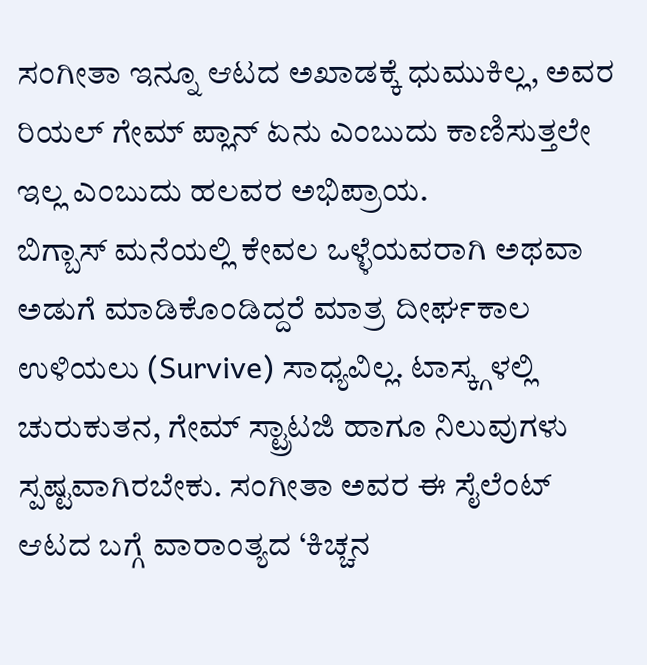ಸಂಗೀತಾ ಇನ್ನೂ ಆಟದ ಅಖಾಡಕ್ಕೆ ಧುಮುಕಿಲ್ಲ, ಅವರ ರಿಯಲ್ ಗೇಮ್ ಪ್ಲಾನ್ ಏನು ಎಂಬುದು ಕಾಣಿಸುತ್ತಲೇ ಇಲ್ಲ ಎಂಬುದು ಹಲವರ ಅಭಿಪ್ರಾಯ.
ಬಿಗ್ಬಾಸ್ ಮನೆಯಲ್ಲಿ ಕೇವಲ ಒಳ್ಳೆಯವರಾಗಿ ಅಥವಾ ಅಡುಗೆ ಮಾಡಿಕೊಂಡಿದ್ದರೆ ಮಾತ್ರ ದೀರ್ಘಕಾಲ ಉಳಿಯಲು (Survive) ಸಾಧ್ಯವಿಲ್ಲ. ಟಾಸ್ಕ್ಗಳಲ್ಲಿ ಚುರುಕುತನ, ಗೇಮ್ ಸ್ಟ್ರಾಟಜಿ ಹಾಗೂ ನಿಲುವುಗಳು ಸ್ಪಷ್ಟವಾಗಿರಬೇಕು. ಸಂಗೀತಾ ಅವರ ಈ ಸೈಲೆಂಟ್ ಆಟದ ಬಗ್ಗೆ ವಾರಾಂತ್ಯದ ‘ಕಿಚ್ಚನ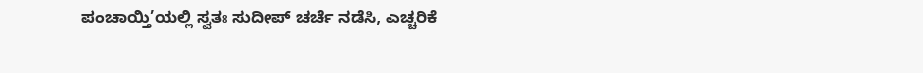ಪಂಚಾಯ್ತಿ’ಯಲ್ಲಿ ಸ್ವತಃ ಸುದೀಪ್ ಚರ್ಚೆ ನಡೆಸಿ, ಎಚ್ಚರಿಕೆ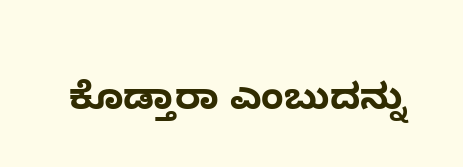ಕೊಡ್ತಾರಾ ಎಂಬುದನ್ನು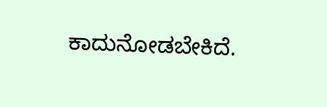ಕಾದುನೋಡಬೇಕಿದೆ.